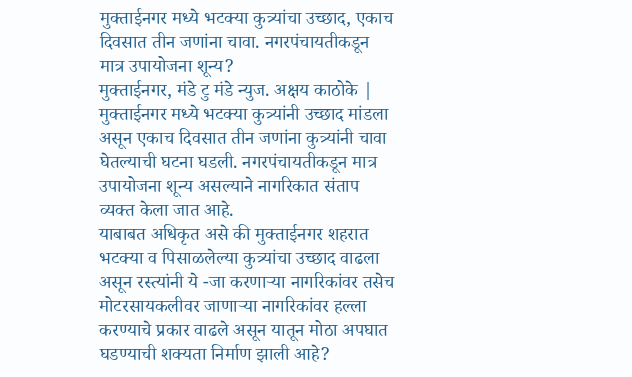मुक्ताईनगर मध्ये भटक्या कुत्र्यांचा उच्छाद, एकाच दिवसात तीन जणांना चावा. नगरपंचायतीकडून मात्र उपायोजना शून्य?
मुक्ताईनगर, मंडे टु मंडे न्युज. अक्षय काठोके | मुक्ताईनगर मध्ये भटक्या कुत्र्यांनी उच्छाद मांडला असून एकाच दिवसात तीन जणांना कुत्र्यांनी चावा घेतल्याची घटना घडली. नगरपंचायतीकडून मात्र उपायोजना शून्य असल्याने नागरिकात संताप व्यक्त केला जात आहे.
याबाबत अधिकृत असे की मुक्ताईनगर शहरात भटक्या व पिसाळलेल्या कुत्र्यांचा उच्छाद वाढला असून रस्त्यांनी ये -जा करणाऱ्या नागरिकांवर तसेच मोटरसायकलीवर जाणाऱ्या नागरिकांवर हल्ला करण्याचे प्रकार वाढले असून यातून मोठा अपघात घडण्याची शक्यता निर्माण झाली आहे?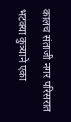कालच संताजी नगर परिसरात भटक्या कुत्र्याने एका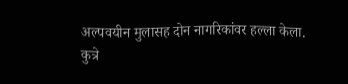अल्पवयीन मुलासह दोन नागरिकांवर हल्ला केला.
कुत्रे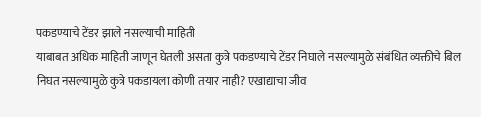पकडण्याचे टेंडर झाले नसल्याची माहिती
याबाबत अधिक माहिती जाणून घेतली असता कुत्रे पकडण्याचे टेंडर निघाले नसल्यामुळे संबंधित व्यक्तीचे बिल निघत नसल्यामुळे कुत्रे पकडायला कोणी तयार नाही? एखाद्याचा जीव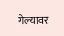गेल्यावर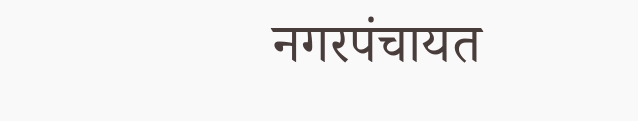नगरपंचायत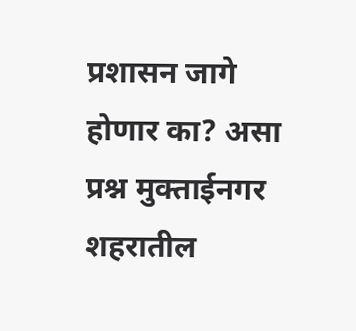प्रशासन जागे होणार का? असा प्रश्न मुक्ताईनगर शहरातील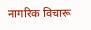नागरिक विचारू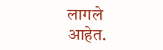लागले आहेत.